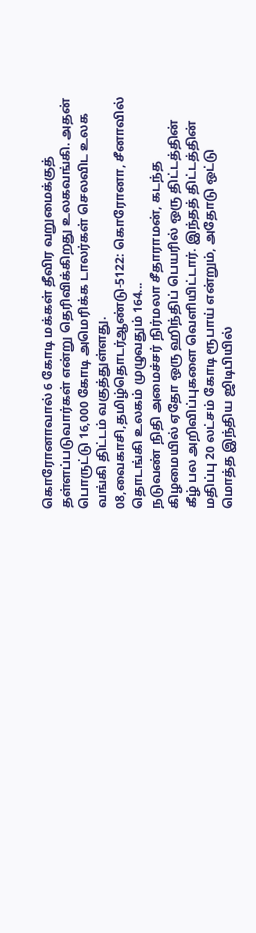கொரோனாவால் 6 கோடி மக்கள் தீவிர வறுமைக்குத் தள்ளப்படுவார்கள் என்று தெரிவிக்கிறது உலகவங்கி. அதன் பொருட்டு 16,000 கோடி அமெரிக்க டாலர்கள் செலவிட உலக வங்கி திட்டம் வகுத்துள்ளது.
08,வைகாசி,தமிழ்தொடர்ஆண்டு-5122: கொரோனா, சீனாவில் தொடங்கி உலகம் முழுவதும் 164...
நடுவண் நிதி அமைச்சர் நிர்மலா சீதாராமன், கடந்த கிழமையில் ஏதோ ஒரு ஹிந்திப் பெயரில் ஒரு திட்டத்தின் கீழ் பல அறிவிப்புகளை வெளியிட்டார். இந்தத் திட்டத்தின் மதிப்பு 20 லட்சம் கோடி ரூபாய் என்றும், அதோடு ஒட்டு மொத்த இந்திய ஜிடிபியில்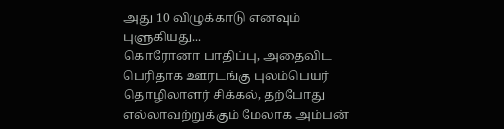அது 10 விழுக்காடு எனவும் புளுகியது...
கொரோனா பாதிப்பு, அதைவிட பெரிதாக ஊரடங்கு புலம்பெயர் தொழிலாளர் சிக்கல், தற்போது எல்லாவற்றுக்கும் மேலாக அம்பன்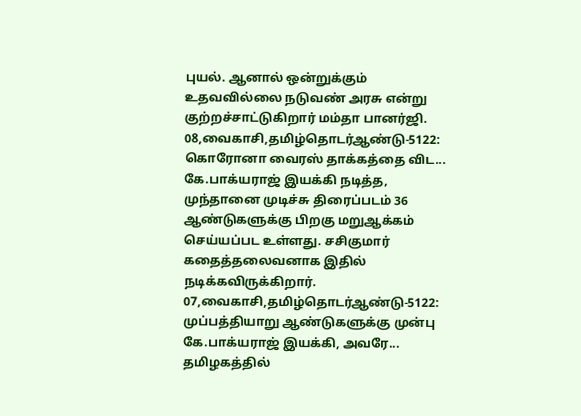புயல். ஆனால் ஒன்றுக்கும் உதவவில்லை நடுவண் அரசு என்று குற்றச்சாட்டுகிறார் மம்தா பானர்ஜி.
08,வைகாசி,தமிழ்தொடர்ஆண்டு-5122: கொரோனா வைரஸ் தாக்கத்தை விட...
கே.பாக்யராஜ் இயக்கி நடித்த, முந்தானை முடிச்சு திரைப்படம் 36 ஆண்டுகளுக்கு பிறகு மறுஆக்கம் செய்யப்பட உள்ளது. சசிகுமார் கதைத்தலைவனாக இதில் நடிக்கவிருக்கிறார்.
07,வைகாசி,தமிழ்தொடர்ஆண்டு-5122: முப்பத்தியாறு ஆண்டுகளுக்கு முன்பு கே.பாக்யராஜ் இயக்கி, அவரே...
தமிழகத்தில்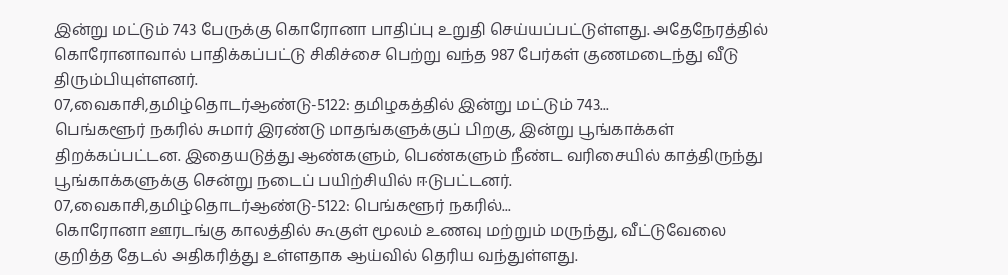இன்று மட்டும் 743 பேருக்கு கொரோனா பாதிப்பு உறுதி செய்யப்பட்டுள்ளது. அதேநேரத்தில் கொரோனாவால் பாதிக்கப்பட்டு சிகிச்சை பெற்று வந்த 987 பேர்கள் குணமடைந்து வீடு திரும்பியுள்ளனர்.
07,வைகாசி,தமிழ்தொடர்ஆண்டு-5122: தமிழகத்தில் இன்று மட்டும் 743...
பெங்களூர் நகரில் சுமார் இரண்டு மாதங்களுக்குப் பிறகு, இன்று பூங்காக்கள் திறக்கப்பட்டன. இதையடுத்து ஆண்களும், பெண்களும் நீண்ட வரிசையில் காத்திருந்து பூங்காக்களுக்கு சென்று நடைப் பயிற்சியில் ஈடுபட்டனர்.
07,வைகாசி,தமிழ்தொடர்ஆண்டு-5122: பெங்களூர் நகரில்...
கொரோனா ஊரடங்கு காலத்தில் கூகுள் மூலம் உணவு மற்றும் மருந்து, வீட்டுவேலை குறித்த தேடல் அதிகரித்து உள்ளதாக ஆய்வில் தெரிய வந்துள்ளது.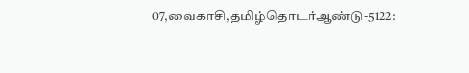07,வைகாசி,தமிழ்தொடர்ஆண்டு-5122: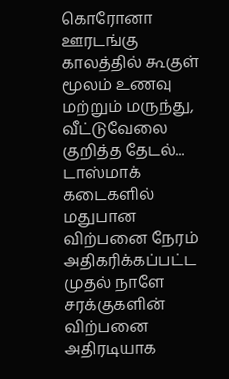கொரோனா ஊரடங்கு காலத்தில் கூகுள் மூலம் உணவு மற்றும் மருந்து, வீட்டுவேலை குறித்த தேடல்...
டாஸ்மாக் கடைகளில் மதுபான விற்பனை நேரம் அதிகரிக்கப்பட்ட முதல் நாளே சரக்குகளின் விற்பனை அதிரடியாக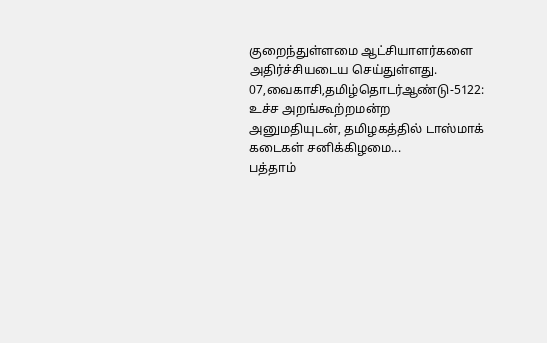குறைந்துள்ளமை ஆட்சியாளர்களை அதிர்ச்சியடைய செய்துள்ளது.
07,வைகாசி,தமிழ்தொடர்ஆண்டு-5122: உச்ச அறங்கூற்றமன்ற அனுமதியுடன், தமிழகத்தில் டாஸ்மாக் கடைகள் சனிக்கிழமை...
பத்தாம்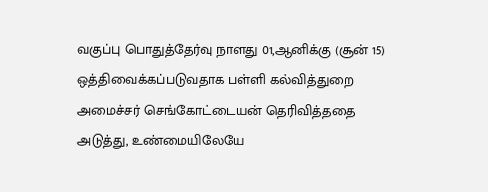வகுப்பு பொதுத்தேர்வு நாளது 01,ஆனிக்கு (சூன் 15) ஒத்திவைக்கப்படுவதாக பள்ளி கல்வித்துறை அமைச்சர் செங்கோட்டையன் தெரிவித்ததை அடுத்து, உண்மையிலேயே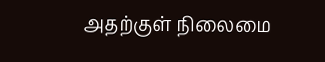அதற்குள் நிலைமை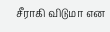சீராகி விடுமா என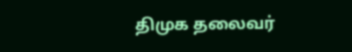திமுக தலைவர்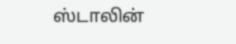ஸ்டாலின்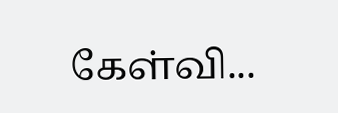கேள்வி...